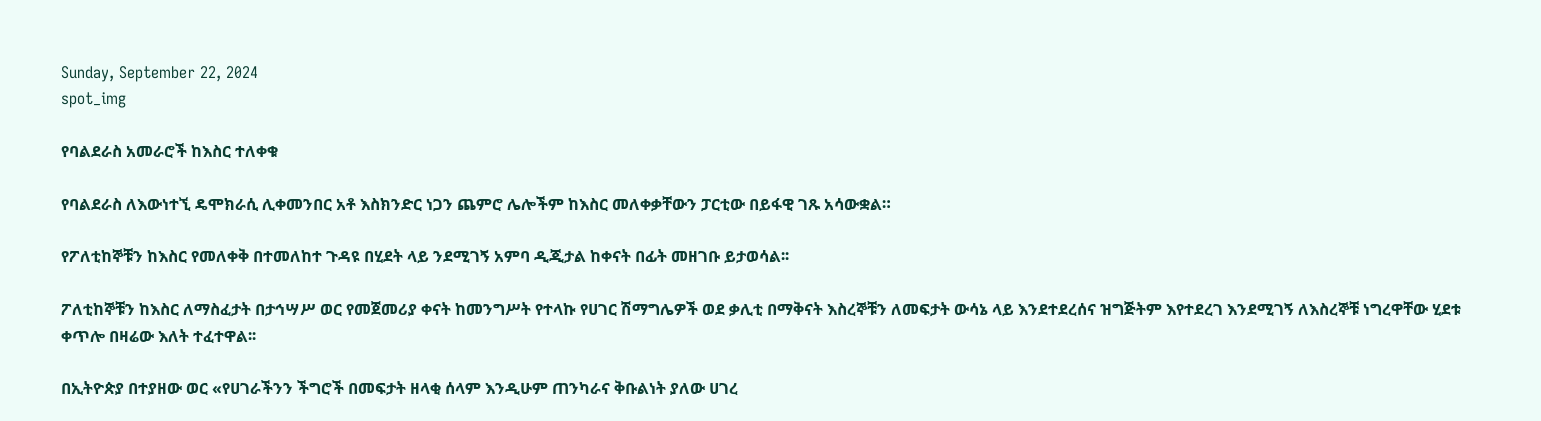Sunday, September 22, 2024
spot_img

የባልደራስ አመራሮች ከእስር ተለቀቁ

የባልደራስ ለእውነተኚ ዴሞክራሲ ሊቀመንበር አቶ እስክንድር ነጋን ጨምሮ ሌሎችም ከእስር መለቀቃቸውን ፓርቲው በይፋዊ ገጹ አሳውቋል።

የፖለቲከኞቹን ከእስር የመለቀቅ በተመለከተ ጉዳዩ በሂደት ላይ ንደሚገኝ አምባ ዲጂታል ከቀናት በፊት መዘገቡ ይታወሳል፡፡

ፖለቲከኞቹን ከእስር ለማስፈታት በታኅሣሥ ወር የመጀመሪያ ቀናት ከመንግሥት የተላኩ የሀገር ሽማግሌዎች ወደ ቃሊቲ በማቅናት እስረኞቹን ለመፍታት ውሳኔ ላይ እንደተደረሰና ዝግጅትም እየተደረገ እንደሚገኝ ለእስረኞቹ ነግረዋቸው ሂደቱ ቀጥሎ በዛሬው እለት ተፈተዋል፡፡

በኢትዮጵያ በተያዘው ወር «የሀገራችንን ችግሮች በመፍታት ዘላቂ ሰላም እንዲሁም ጠንካራና ቅቡልነት ያለው ሀገረ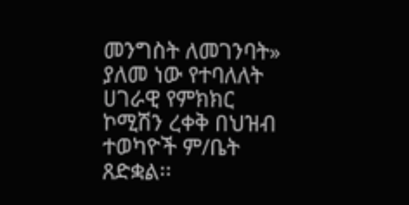መንግስት ለመገንባት» ያለመ ነው የተባለለት ሀገራዊ የምክክር ኮሚሽን ረቀቅ በህዝብ ተወካዮች ም/ቤት ጸድቋል፡፡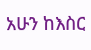አሁን ከእስር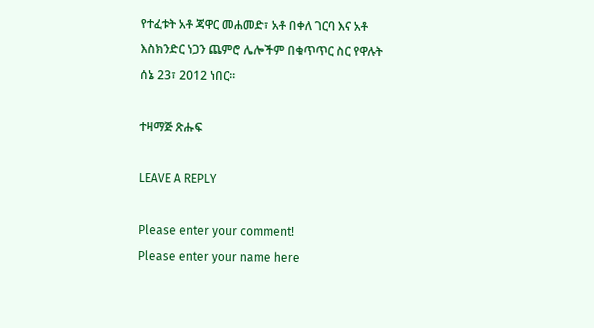የተፈቱት አቶ ጃዋር መሐመድ፣ አቶ በቀለ ገርባ እና አቶ እስክንድር ነጋን ጨምሮ ሌሎችም በቁጥጥር ስር የዋሉት ሰኔ 23፣ 2012 ነበር፡፡

ተዛማጅ ጽሑፍ

LEAVE A REPLY

Please enter your comment!
Please enter your name here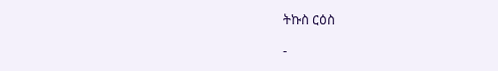ትኩስ ርዕስ

-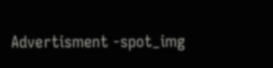Advertisment -spot_img